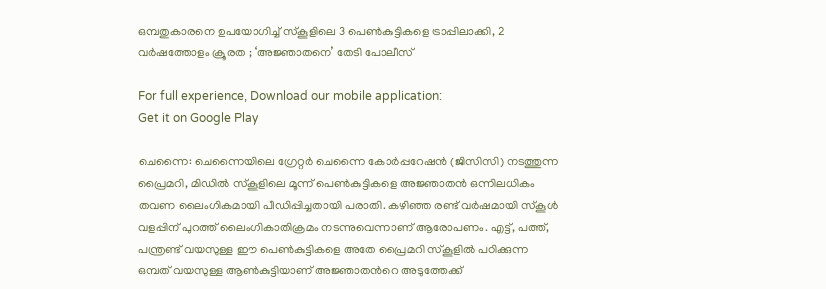ഒമ്പതുകാരനെ ഉപയോഗിച്ച് സ്കൂളിലെ 3 പെൺകുട്ടികളെ ട്രാപ്പിലാക്കി, 2 വർഷത്തോളം ക്രൂരത ; ‘അജ്ഞാതനെ’ തേടി പോലീസ്

For full experience, Download our mobile application:
Get it on Google Play

ചെന്നൈ: ചെന്നൈയിലെ ഗ്രേറ്റർ ചെന്നൈ കോർപ്പറേഷൻ (ജിസിസി) നടത്തുന്ന പ്രൈമറി, മിഡിൽ സ്‌കൂളിലെ മൂന്ന് പെൺകുട്ടികളെ അജ്ഞാതൻ ഒന്നിലധികം തവണ ലൈംഗികമായി പീഡിപ്പിച്ചതായി പരാതി. കഴിഞ്ഞ രണ്ട് വർഷമായി സ്‌കൂൾ വളപ്പിന് പുറത്ത് ലൈംഗികാതിക്രമം നടന്നുവെന്നാണ് ആരോപണം. എട്ട്, പത്ത്, പന്ത്രണ്ട് വയസുള്ള ഈ പെൺകുട്ടികളെ അതേ പ്രൈമറി സ്കൂളിൽ പഠിക്കുന്ന ഒമ്പത് വയസുള്ള ആൺകുട്ടിയാണ് അജ്ഞാതന്‍റെ അടുത്തേക്ക്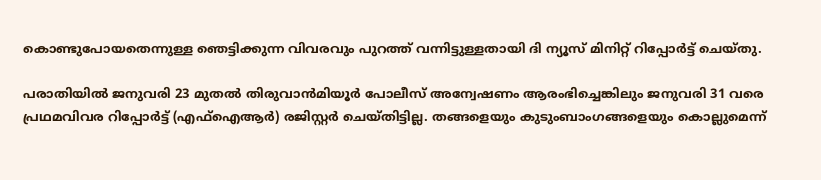കൊണ്ടുപോയതെന്നുള്ള ഞെട്ടിക്കുന്ന വിവരവും പുറത്ത് വന്നിട്ടുള്ളതായി ദി ന്യൂസ് മിനിറ്റ് റിപ്പോര്‍ട്ട് ചെയ്തു.

പരാതിയിൽ ജനുവരി 23 മുതൽ തിരുവാൻമിയൂർ പോലീസ് അന്വേഷണം ആരംഭിച്ചെങ്കിലും ജനുവരി 31 വരെ പ്രഥമവിവര റിപ്പോർട്ട് (എഫ്ഐആർ) രജിസ്റ്റർ ചെയ്തിട്ടില്ല. തങ്ങളെയും കുടുംബാംഗങ്ങളെയും കൊല്ലുമെന്ന്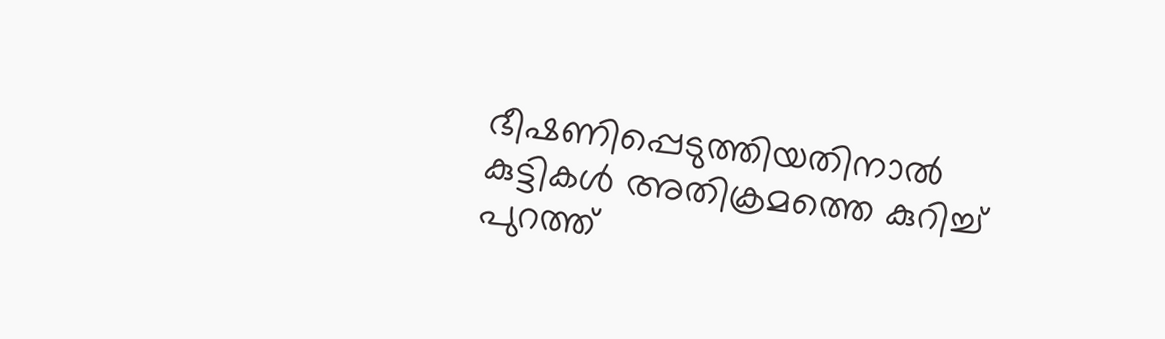ഭീഷണിപ്പെടുത്തിയതിനാൽ കുട്ടികള്‍ അതിക്രമത്തെ കുറിച്ച് പുറത്ത്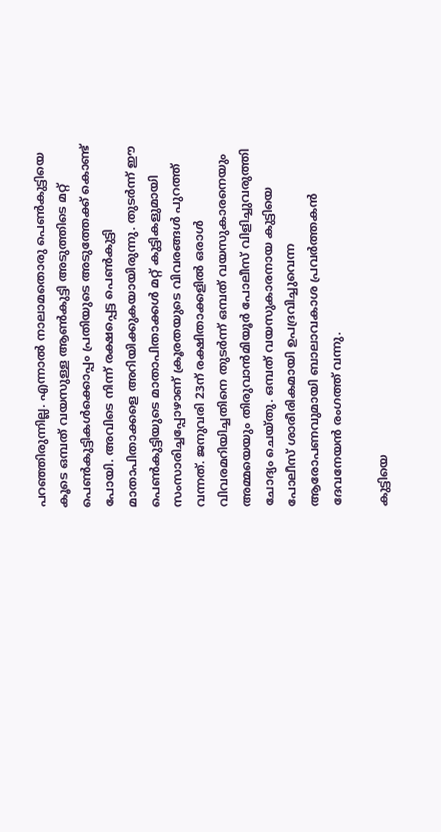പറഞ്ഞിരുന്നില്ല. എന്നാല്‍ നാലാമതൊരു പെൺകുട്ടിയെ കൂടെ ഒമ്പത് വയസുള്ള ആൺകുട്ടി അടുത്തിടെ മറ്റ് പെൺകുട്ടികൾക്കൊപ്പം പ്രതിയുടെ അടുത്തേക്ക് കൊണ്ട് പോയി. അവിടെ നിന്ന് രക്ഷപ്പെട്ട പെൺകുട്ടി മാതാപിതാക്കളെ അറിയിക്കുകയായിരുന്നു. തുടര്‍ന്ന് ഈ പെണ്‍കുട്ടിയുടെ മാതാപിതാക്കള്‍ മറ്റ് കുട്ടികളുമായി സംസാരിച്ചപ്പോഴാണ് ക്രൂരതയുടെ വിവരങ്ങള്‍ പുറത്ത് വന്നത്. ജനുവരി 23ന് രക്ഷിതാക്കളിൽ ഒരാൾ വിവരമറിയിച്ചതിനെ തുടർന്ന് ഒമ്പത് വയസുകാരനെയും അമ്മയെയും തിരുവാൻമിയൂർ പോലീസ് വിളിച്ചുവരുത്തി ചോദ്യം ചെയ്തു. ഒമ്പത് വയസുകാരനായ കുട്ടിയെ പോലീസ് ശാരീരികമായി ഉപദ്രവിച്ചുവെന്ന ആരോപണവുമായി ബാലാവകാശ പ്രവര്‍ത്തകൻ ദേവനേയൻ രംഗത്ത് വന്നു.

കുട്ടിയെ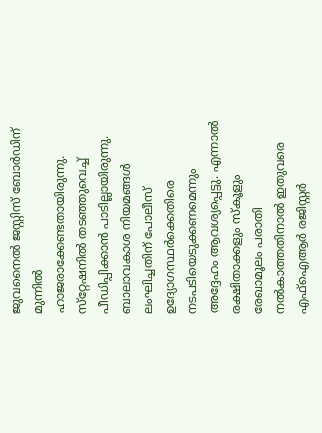ജുവനൈൽ ജസ്റ്റിസ് ബോർഡിന് മുന്നിൽ ഹാജരാക്കേണ്ടതായിരുന്നു. സ്‌റ്റേഷനിൽ തടഞ്ഞുവെച്ച് പീഡിപ്പിക്കാൻ പാടില്ലായിരുന്നു. ബാലാവകാശ നിയമങ്ങൾ ലംഘിച്ചതിന് പോലീസ് ഉദ്യോഗസ്ഥർക്കെതിരെ നടപടിയെടുക്കണമെന്നും അദ്ദേഹം ആവശ്യപ്പെട്ടു. എന്നാൽ രക്ഷിതാക്കളും സ്‌കൂളും രേഖാമൂലം പരാതി നൽകാത്തതിനാൽ ഇതുവരെ എഫ്ഐആർ രജിസ്റ്റർ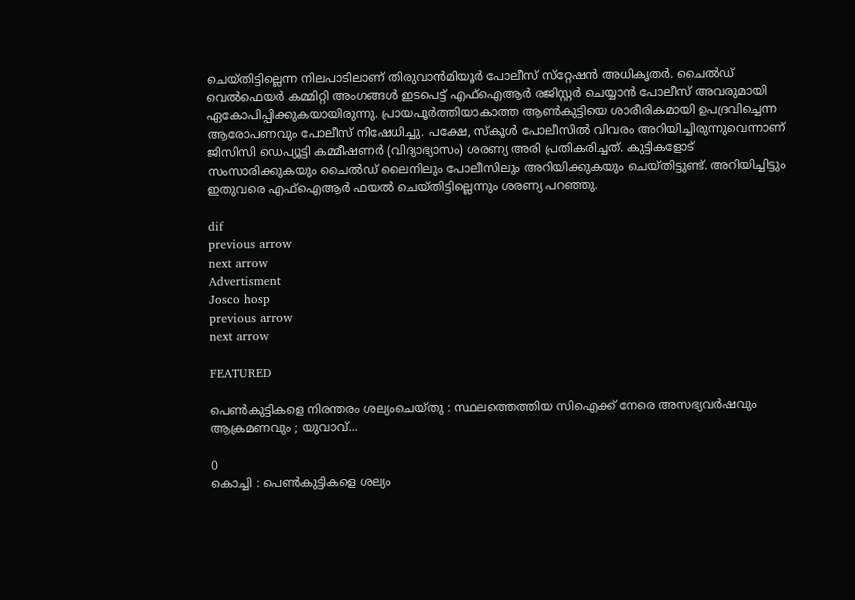ചെയ്തിട്ടില്ലെന്ന നിലപാടിലാണ് തിരുവാൻമിയൂർ പോലീസ് സ്‌റ്റേഷൻ അധികൃതർ. ചൈൽഡ് വെൽഫെയർ കമ്മിറ്റി അംഗങ്ങള്‍ ഇടപെട്ട് എഫ്ഐആർ രജിസ്റ്റർ ചെയ്യാൻ പോലീസ് അവരുമായി ഏകോപിപ്പിക്കുകയായിരുന്നു. പ്രായപൂർത്തിയാകാത്ത ആൺകുട്ടിയെ ശാരീരികമായി ഉപദ്രവിച്ചെന്ന ആരോപണവും പോലീസ് നിഷേധിച്ചു. പക്ഷേ, സ്കൂള്‍ പോലീസിൽ വിവരം അറിയിച്ചിരുന്നുവെന്നാണ് ജിസിസി ഡെപ്യൂട്ടി കമ്മീഷണർ (വിദ്യാഭ്യാസം) ശരണ്യ അരി പ്രതികരിച്ചത്. കുട്ടികളോട് സംസാരിക്കുകയും ചൈൽഡ് ലൈനിലും പോലീസിലും അറിയിക്കുകയും ചെയ്തിട്ടുണ്ട്. അറിയിച്ചിട്ടും ഇതുവരെ എഫ്ഐആർ ഫയൽ ചെയ്തിട്ടില്ലെന്നും ശരണ്യ പറഞ്ഞു.

dif
previous arrow
next arrow
Advertisment
Josco hosp
previous arrow
next arrow

FEATURED

പെൺകുട്ടികളെ നിരന്തരം ശല്യംചെയ്തു : സ്ഥലത്തെത്തിയ സിഐക്ക് നേരെ അസഭ്യവർഷവും ആക്രമണവും ; യുവാവ്...

0
കൊച്ചി : പെൺകുട്ടികളെ ശല്യം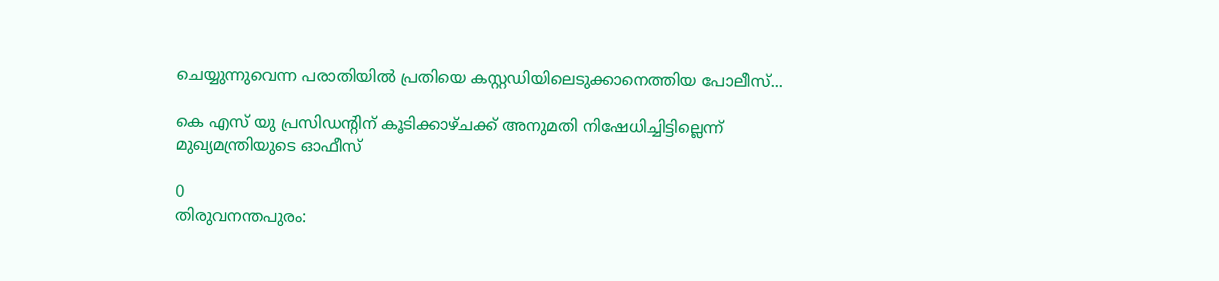ചെയ്യുന്നുവെന്ന പരാതിയിൽ പ്രതിയെ കസ്റ്റഡിയിലെടുക്കാനെത്തിയ പോലീസ്...

കെ എസ് യു പ്രസിഡന്റിന് കൂടിക്കാഴ്ചക്ക് അനുമതി നിഷേധിച്ചിട്ടില്ലെന്ന് മുഖ്യമന്ത്രിയുടെ ഓഫീസ്

0
തിരുവനന്തപുരം: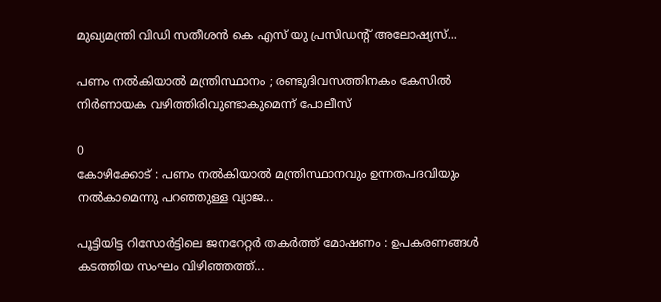മുഖ്യമന്ത്രി വിഡി സതീശൻ കെ എസ് യു പ്രസിഡന്റ് അലോഷ്യസ്...

പണം നൽകിയാൽ മന്ത്രിസ്ഥാനം ; രണ്ടുദിവസത്തിനകം കേസിൽ നിർണായക വഴിത്തിരിവുണ്ടാകുമെന്ന് പോലീസ്

0
കോഴിക്കോട് : പണം നൽകിയാൽ മന്ത്രിസ്ഥാനവും ഉന്നതപദവിയും നൽകാമെന്നു പറഞ്ഞുള്ള വ്യാജ...

പൂട്ടിയിട്ട റിസോർട്ടിലെ ജനറേറ്റർ തകർത്ത് മോഷണം : ഉപകരണങ്ങൾ കടത്തിയ സംഘം വിഴിഞ്ഞത്ത്...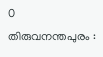0
തിരുവനന്തപുരം :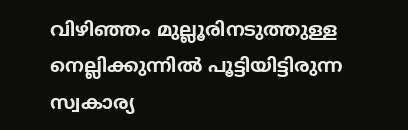വിഴിഞ്ഞം മുല്ലൂരിനടുത്തുള്ള നെല്ലിക്കുന്നിൽ പൂട്ടിയിട്ടിരുന്ന സ്വകാര്യ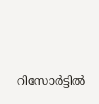റിസോർട്ടിൽ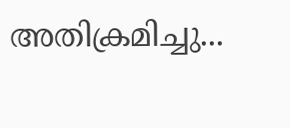അതിക്രമിച്ചു...